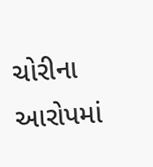ચોરીના આરોપમાં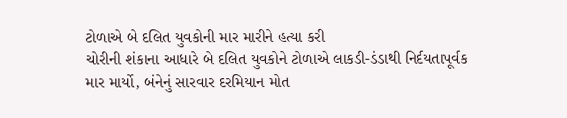ટોળાએ બે દલિત યુવકોની માર મારીને હત્યા કરી
ચોરીની શંકાના આધારે બે દલિત યુવકોને ટોળાએ લાકડી-ડંડાથી નિર્દયતાપૂર્વક માર માર્યો, બંનેનું સારવાર દરમિયાન મોત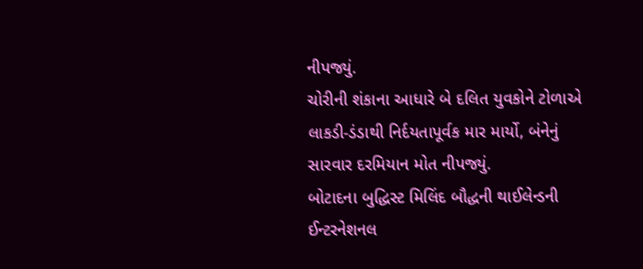નીપજ્યું.
ચોરીની શંકાના આધારે બે દલિત યુવકોને ટોળાએ લાકડી-ડંડાથી નિર્દયતાપૂર્વક માર માર્યો, બંનેનું સારવાર દરમિયાન મોત નીપજ્યું.
બોટાદના બુદ્ધિસ્ટ મિલિંદ બૌદ્ધની થાઈલેન્ડની ઈન્ટરનેશનલ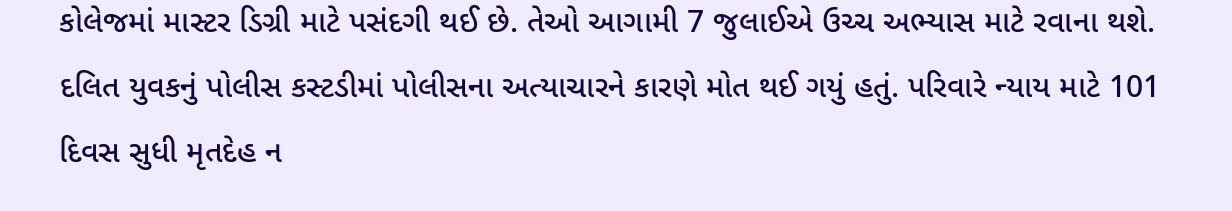કોલેજમાં માસ્ટર ડિગ્રી માટે પસંદગી થઈ છે. તેઓ આગામી 7 જુલાઈએ ઉચ્ચ અભ્યાસ માટે રવાના થશે.
દલિત યુવકનું પોલીસ કસ્ટડીમાં પોલીસના અત્યાચારને કારણે મોત થઈ ગયું હતું. પરિવારે ન્યાય માટે 101 દિવસ સુધી મૃતદેહ ન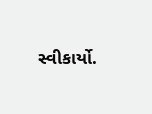સ્વીકાર્યો.